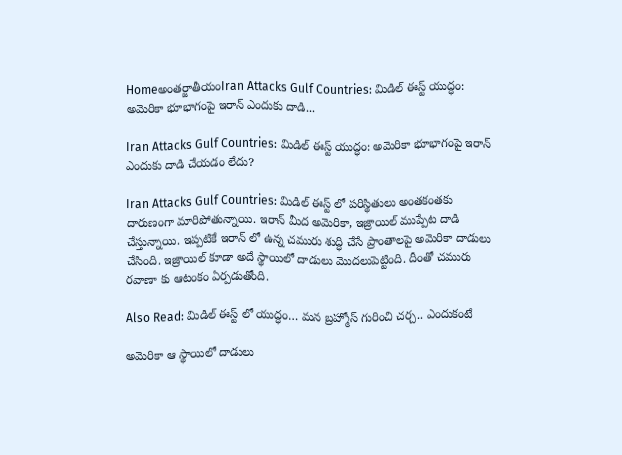Homeఅంతర్జాతీయంIran Attacks Gulf Countries: మిడిల్ ఈస్ట్ యుద్ధం: అమెరికా భూభాగంపై ఇరాన్ ఎందుకు దాడి...

Iran Attacks Gulf Countries: మిడిల్ ఈస్ట్ యుద్ధం: అమెరికా భూభాగంపై ఇరాన్ ఎందుకు దాడి చేయడం లేదు?

Iran Attacks Gulf Countries: మిడిల్ ఈస్ట్ లో పరిస్థితులు అంతకంతకు దారుణంగా మారిపోతున్నాయి. ఇరాన్ మీద అమెరికా, ఇజ్రాయిల్ ముప్పేట దాడి చేస్తున్నాయి. ఇప్పటికే ఇరాన్ లో ఉన్న చమురు శుద్ధి చేసే ప్రాంతాలపై అమెరికా దాడులు చేసింది. ఇజ్రాయిల్ కూడా అదే స్థాయిలో దాడులు మొదలుపెట్టింది. దీంతో చమురు రవాణా కు ఆటంకం ఏర్పడుతోంది.

Also Read: మిడిల్ ఈస్ట్ లో యుద్ధం… మన బ్రహ్మోస్ గురించి చర్చ.. ఎందుకంటే

అమెరికా ఆ స్థాయిలో దాడులు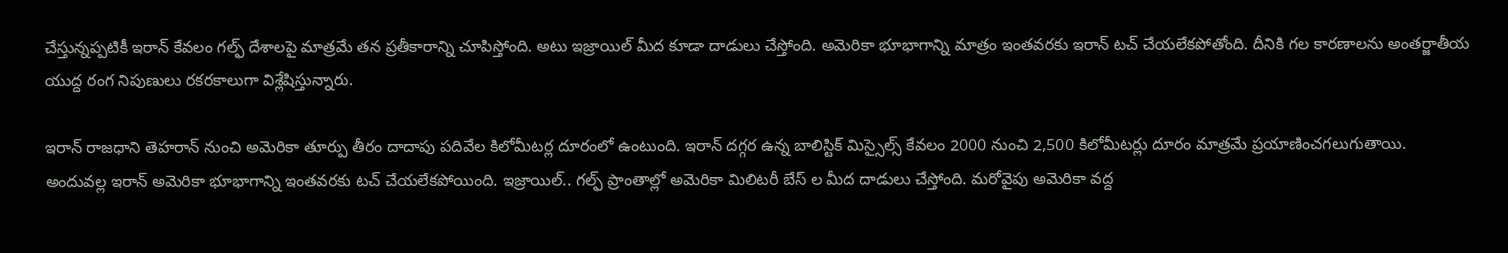చేస్తున్నప్పటికీ ఇరాన్ కేవలం గల్ఫ్ దేశాలపై మాత్రమే తన ప్రతీకారాన్ని చూపిస్తోంది. అటు ఇజ్రాయిల్ మీద కూడా దాడులు చేస్తోంది. అమెరికా భూభాగాన్ని మాత్రం ఇంతవరకు ఇరాన్ టచ్ చేయలేకపోతోంది. దీనికి గల కారణాలను అంతర్జాతీయ యుద్ద రంగ నిపుణులు రకరకాలుగా విశ్లేషిస్తున్నారు.

ఇరాన్ రాజధాని తెహరాన్ నుంచి అమెరికా తూర్పు తీరం దాదాపు పదివేల కిలోమీటర్ల దూరంలో ఉంటుంది. ఇరాన్ దగ్గర ఉన్న బాలిస్టిక్ మిస్సైల్స్ కేవలం 2000 నుంచి 2,500 కిలోమీటర్లు దూరం మాత్రమే ప్రయాణించగలుగుతాయి. అందువల్ల ఇరాన్ అమెరికా భూభాగాన్ని ఇంతవరకు టచ్ చేయలేకపోయింది. ఇజ్రాయిల్.. గల్ఫ్ ప్రాంతాల్లో అమెరికా మిలిటరీ బేస్ ల మీద దాడులు చేస్తోంది. మరోవైపు అమెరికా వద్ద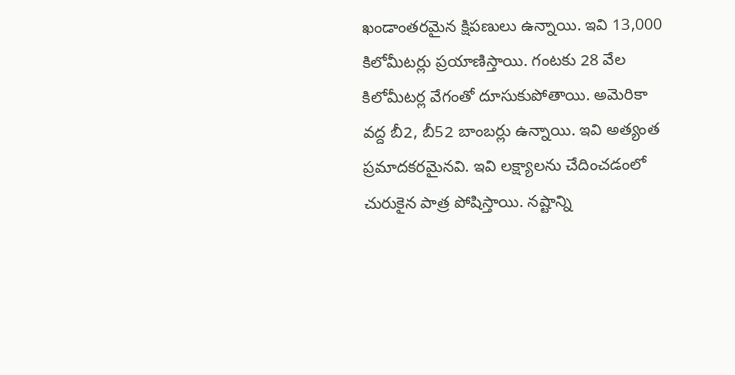ఖండాంతరమైన క్షిపణులు ఉన్నాయి. ఇవి 13,000 కిలోమీటర్లు ప్రయాణిస్తాయి. గంటకు 28 వేల కిలోమీటర్ల వేగంతో దూసుకుపోతాయి. అమెరికా వద్ద బీ2, బీ52 బాంబర్లు ఉన్నాయి. ఇవి అత్యంత ప్రమాదకరమైనవి. ఇవి లక్ష్యాలను చేదించడంలో చురుకైన పాత్ర పోషిస్తాయి. నష్టాన్ని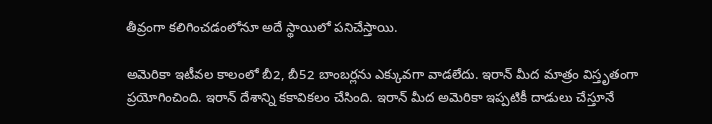తీవ్రంగా కలిగించడంలోనూ అదే స్థాయిలో పనిచేస్తాయి.

అమెరికా ఇటీవల కాలంలో బీ2, బీ52 బాంబర్లను ఎక్కువగా వాడలేదు. ఇరాన్ మీద మాత్రం విస్తృతంగా ప్రయోగించింది. ఇరాన్ దేశాన్ని కకావికలం చేసింది. ఇరాన్ మీద అమెరికా ఇప్పటికీ దాడులు చేస్తూనే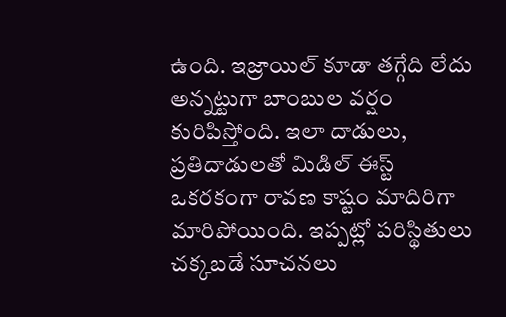ఉంది. ఇజ్రాయిల్ కూడా తగ్గేది లేదు అన్నట్టుగా బాంబుల వర్షం కురిపిస్తోంది. ఇలా దాడులు, ప్రతిదాడులతో మిడిల్ ఈస్ట్ ఒకరకంగా రావణ కాష్టం మాదిరిగా మారిపోయింది. ఇప్పట్లో పరిస్థితులు చక్కబడే సూచనలు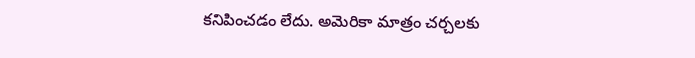కనిపించడం లేదు. అమెరికా మాత్రం చర్చలకు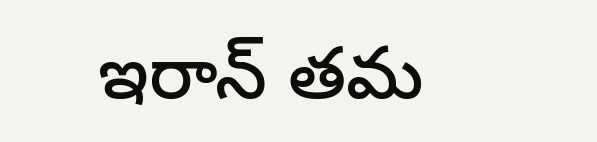ఇరాన్ తమ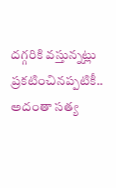దగ్గరికి వస్తున్నట్లు ప్రకటించినప్పటికీ.. అదంతా సత్య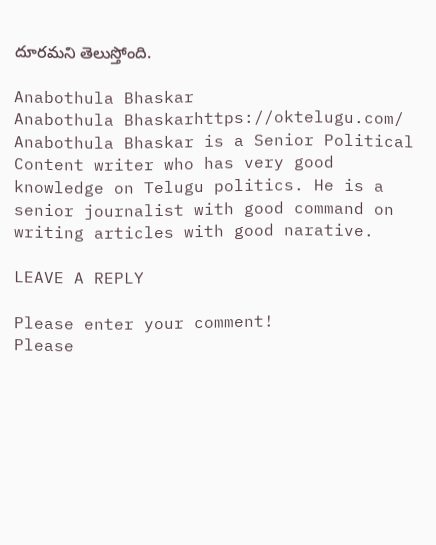దూరమని తెలుస్తోంది.

Anabothula Bhaskar
Anabothula Bhaskarhttps://oktelugu.com/
Anabothula Bhaskar is a Senior Political Content writer who has very good knowledge on Telugu politics. He is a senior journalist with good command on writing articles with good narative.

LEAVE A REPLY

Please enter your comment!
Please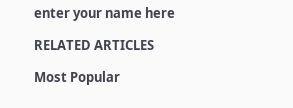enter your name here

RELATED ARTICLES

Most Popular